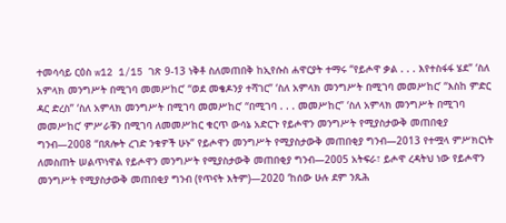ተመሳሳይ ርዕስ w12 1/15 ገጽ 9-13 ነቅቶ ስለመጠበቅ ከኢየሱስ ሐዋርያት ተማሩ “የይሖዋ ቃል . . . እየተስፋፋ ሄደ” ‘ስለ አምላክ መንግሥት በሚገባ መመሥከር’ “ወደ መቄዶንያ ተሻገር” ‘ስለ አምላክ መንግሥት በሚገባ መመሥከር’ “እስከ ምድር ዳር ድረስ” ‘ስለ አምላክ መንግሥት በሚገባ መመሥከር’ “በሚገባ . . . መመሥከር” ‘ስለ አምላክ መንግሥት በሚገባ መመሥከር’ ምሥራቹን በሚገባ ለመመሥከር ቁርጥ ውሳኔ አድርጉ የይሖዋን መንግሥት የሚያስታውቅ መጠበቂያ ግንብ—2008 “በጸሎት ረገድ ንቁዎች ሁኑ” የይሖዋን መንግሥት የሚያስታውቅ መጠበቂያ ግንብ—2013 የተሟላ ምሥክርነት ለመስጠት ሠልጥነዋል የይሖዋን መንግሥት የሚያስታውቅ መጠበቂያ ግንብ—2005 አትፍራ፣ ይሖዋ ረዳትህ ነው የይሖዋን መንግሥት የሚያስታውቅ መጠበቂያ ግንብ (የጥናት እትም)—2020 ‘ከሰው ሁሉ ደም ንጹሕ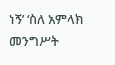ነኝ’ ‘ስለ አምላክ መንግሥት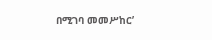በሚገባ መመሥከር’